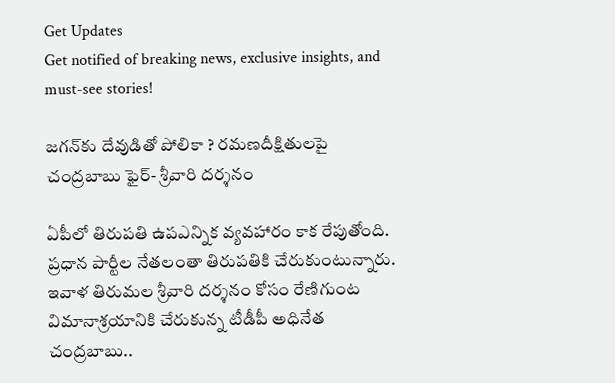Get Updates
Get notified of breaking news, exclusive insights, and must-see stories!

జగన్‌కు దేవుడితో పోలికా ? రమణదీక్షితులపై చంద్రబాబు ఫైర్‌- శ్రీవారి దర్శనం

ఏపీలో తిరుపతి ఉపఎన్నిక వ్యవహారం కాక రేపుతోంది. ప్రధాన పార్టీల నేతలంతా తిరుపతికి చేరుకుంటున్నారు. ఇవాళ తిరుమల శ్రీవారి దర్శనం కోసం రేణిగుంట విమానాశ్రయానికి చేరుకున్న టీడీపీ అధినేత చంద్రబాబు..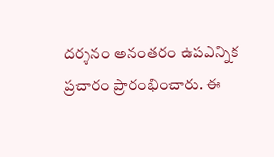దర్శనం అనంతరం ఉపఎన్నిక ప్రచారం ప్రారంభించారు. ఈ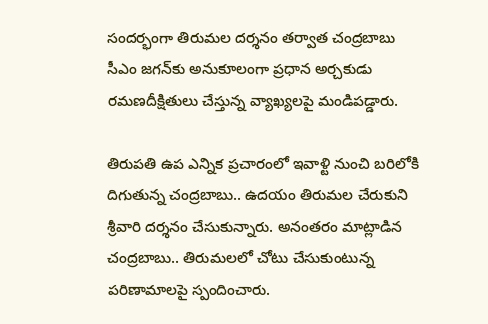సందర్భంగా తిరుమల దర్శనం తర్వాత చంద్రబాబు సీఎం జగన్‌కు అనుకూలంగా ప్రధాన అర్చకుడు రమణదీక్షితులు చేస్తున్న వ్యాఖ్యలపై మండిపడ్డారు.

తిరుపతి ఉప ఎన్నిక ప్రచారంలో ఇవాళ్టి నుంచి బరిలోకి దిగుతున్న చంద్రబాబు.. ఉదయం తిరుమల చేరుకుని శ్రీవారి దర్శనం చేసుకున్నారు. అనంతరం మాట్లాడిన చంద్రబాబు.. తిరుమలలో చోటు చేసుకుంటున్న పరిణామాలపై స్పందించారు.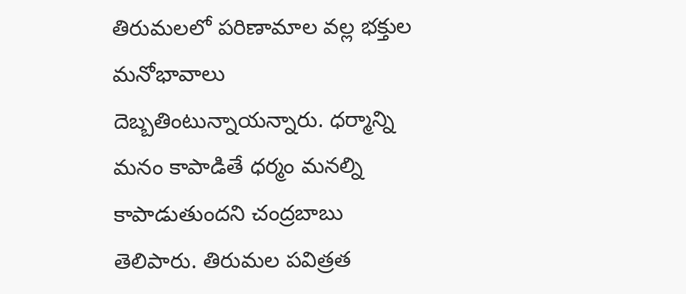తిరుమలలో పరిణామాల వల్ల భక్తుల మనోభావాలు దెబ్బతింటున్నాయన్నారు. ధర్మాన్ని మనం కాపాడితే ధర్మం మనల్ని కాపాడుతుందని చంద్రబాబు తెలిపారు. తిరుమల పవిత్రత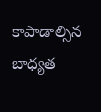కాపాడాల్సిన బాధ్యత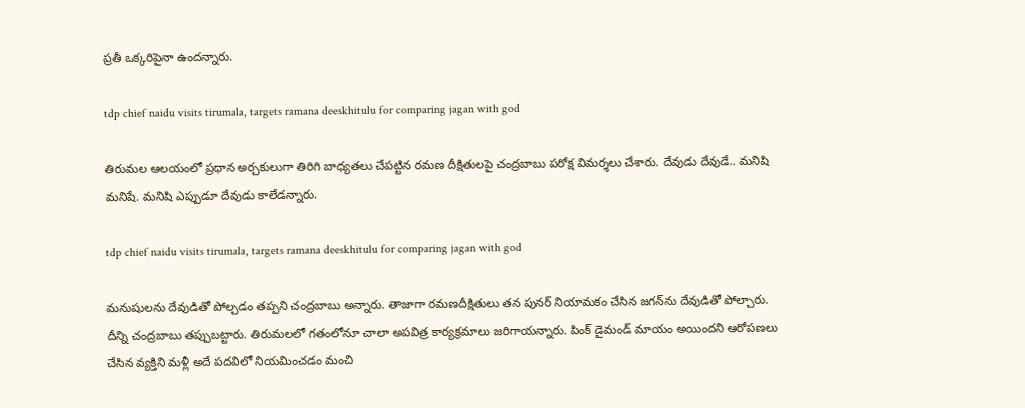ప్రతీ ఒక్కరిపైనా ఉందన్నారు.

tdp chief naidu visits tirumala, targets ramana deeskhitulu for comparing jagan with god

తిరుమల ఆలయంలో ప్రధాన అర్చకులుగా తిరిగి బాధ్యతలు చేపట్టిన రమణ దీక్షితులపై చంద్రబాబు పరోక్ష విమర్శలు చేశారు. దేవుడు దేవుడే.. మనిషి మనిషే. మనిషి ఎప్పుడూ దేవుడు కాలేడన్నారు.

tdp chief naidu visits tirumala, targets ramana deeskhitulu for comparing jagan with god

మనుషులను దేవుడితో పోల్చడం తప్పని చంద్రబాబు అన్నారు. తాజాగా రమణదీక్షితులు తన పునర్ నియామకం చేసిన జగన్‌ను దేవుడితో పోల్చారు. దీన్ని చంద్రబాబు తప్పుబట్టారు. తిరుమలలో గతంలోనూ చాలా అపవిత్ర కార్యక్రమాలు జరిగాయన్నారు. పింక్‌ డైమండ్‌ మాయం అయిందని ఆరోపణలు చేసిన వ్యక్తిని మళ్లీ అదే పదవిలో నియమించడం మంచి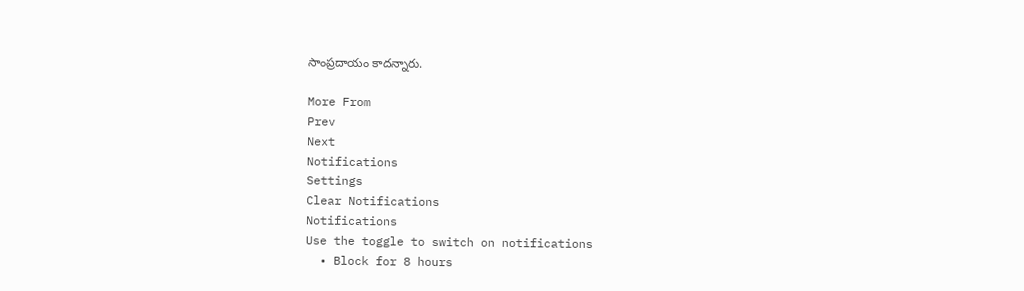సాంప్రదాయం కాదన్నారు.

More From
Prev
Next
Notifications
Settings
Clear Notifications
Notifications
Use the toggle to switch on notifications
  • Block for 8 hours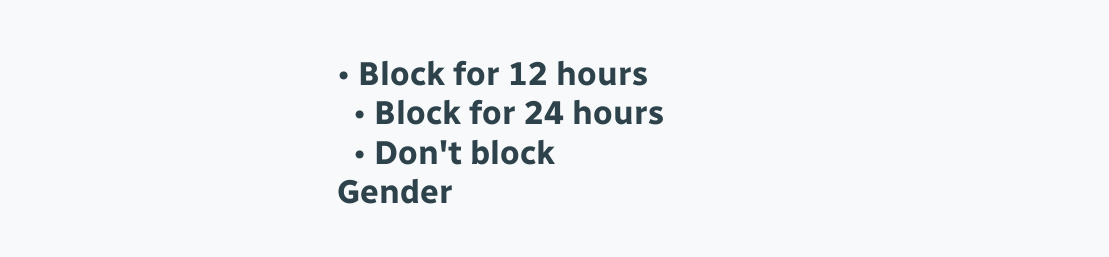• Block for 12 hours
  • Block for 24 hours
  • Don't block
Gender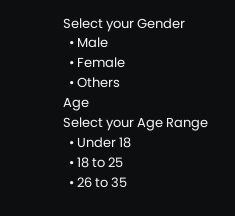Select your Gender
  • Male
  • Female
  • Others
Age
Select your Age Range
  • Under 18
  • 18 to 25
  • 26 to 35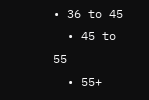• 36 to 45
  • 45 to 55
  • 55+